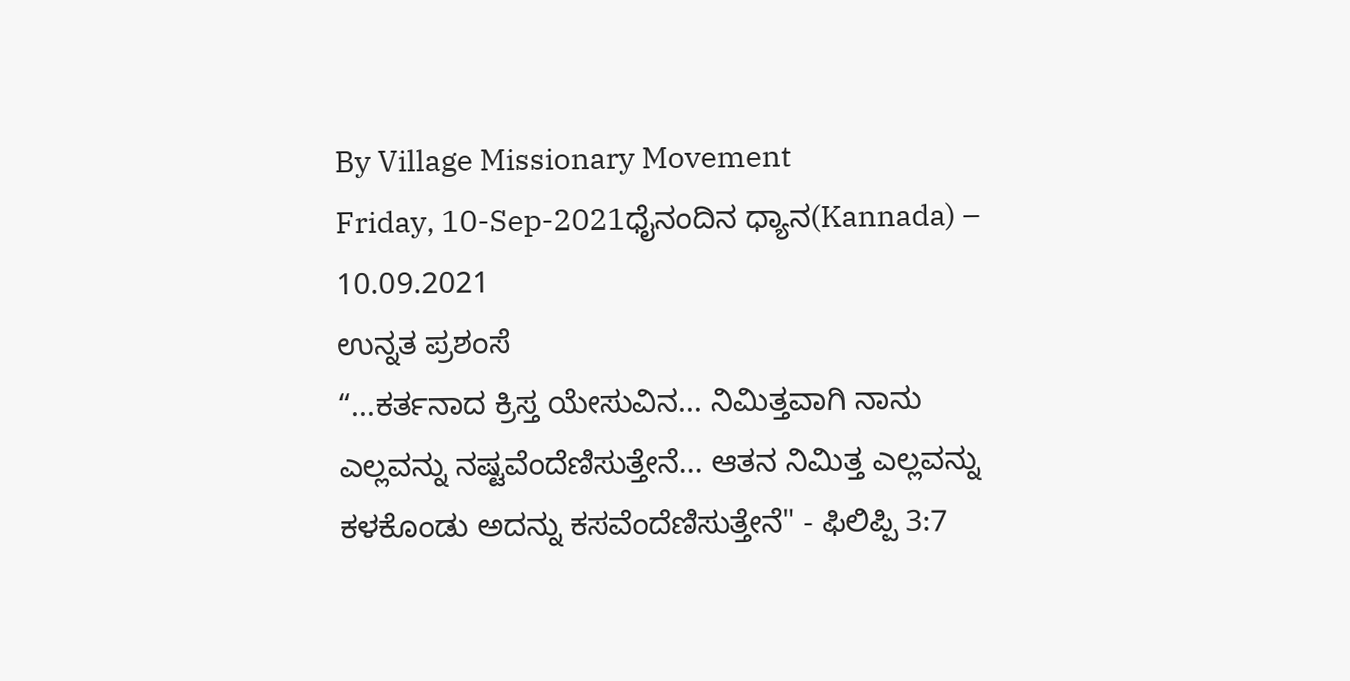By Village Missionary Movement
Friday, 10-Sep-2021ಧೈನಂದಿನ ಧ್ಯಾನ(Kannada) – 10.09.2021
ಉನ್ನತ ಪ್ರಶಂಸೆ
“...ಕರ್ತನಾದ ಕ್ರಿಸ್ತ ಯೇಸುವಿನ... ನಿಮಿತ್ತವಾಗಿ ನಾನು ಎಲ್ಲವನ್ನು ನಷ್ಟವೆಂದೆಣಿಸುತ್ತೇನೆ... ಆತನ ನಿಮಿತ್ತ ಎಲ್ಲವನ್ನು ಕಳಕೊಂಡು ಅದನ್ನು ಕಸವೆಂದೆಣಿಸುತ್ತೇನೆ" - ಫಿಲಿಪ್ಪಿ 3:7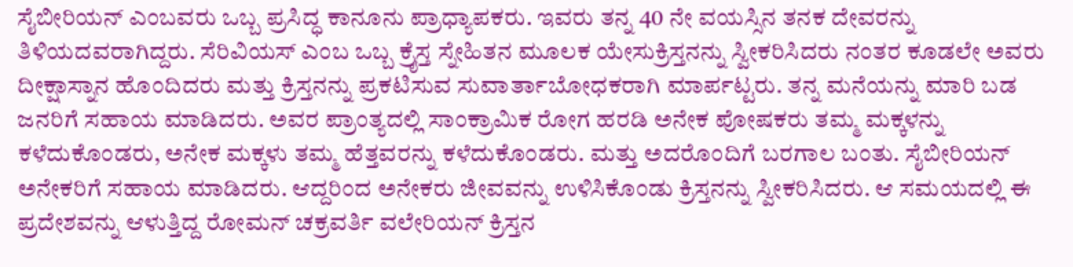ಸೈಬೀರಿಯನ್ ಎಂಬವರು ಒಬ್ಬ ಪ್ರಸಿದ್ಧ ಕಾನೂನು ಪ್ರಾಧ್ಯಾಪಕರು. ಇವರು ತನ್ನ 40 ನೇ ವಯಸ್ಸಿನ ತನಕ ದೇವರನ್ನು ತಿಳಿಯದವರಾಗಿದ್ದರು. ಸೆರಿವಿಯಸ್ ಎಂಬ ಒಬ್ಬ ಕ್ರೈಸ್ತ ಸ್ನೇಹಿತನ ಮೂಲಕ ಯೇಸುಕ್ರಿಸ್ತನನ್ನು ಸ್ವೀಕರಿಸಿದರು ನಂತರ ಕೂಡಲೇ ಅವರು ದೀಕ್ಷಾಸ್ನಾನ ಹೊಂದಿದರು ಮತ್ತು ಕ್ರಿಸ್ತನನ್ನು ಪ್ರಕಟಿಸುವ ಸುವಾರ್ತಾಬೋಧಕರಾಗಿ ಮಾರ್ಪಟ್ಟರು. ತನ್ನ ಮನೆಯನ್ನು ಮಾರಿ ಬಡ ಜನರಿಗೆ ಸಹಾಯ ಮಾಡಿದರು. ಅವರ ಪ್ರಾಂತ್ಯದಲ್ಲಿ ಸಾಂಕ್ರಾಮಿಕ ರೋಗ ಹರಡಿ ಅನೇಕ ಪೋಷಕರು ತಮ್ಮ ಮಕ್ಕಳನ್ನು ಕಳೆದುಕೊಂಡರು, ಅನೇಕ ಮಕ್ಕಳು ತಮ್ಮ ಹೆತ್ತವರನ್ನು ಕಳೆದುಕೊಂಡರು. ಮತ್ತು ಅದರೊಂದಿಗೆ ಬರಗಾಲ ಬಂತು. ಸೈಬೀರಿಯನ್ ಅನೇಕರಿಗೆ ಸಹಾಯ ಮಾಡಿದರು. ಆದ್ದರಿಂದ ಅನೇಕರು ಜೀವವನ್ನು ಉಳಿಸಿಕೊಂಡು ಕ್ರಿಸ್ತನನ್ನು ಸ್ವೀಕರಿಸಿದರು. ಆ ಸಮಯದಲ್ಲಿ ಈ ಪ್ರದೇಶವನ್ನು ಆಳುತ್ತಿದ್ದ ರೋಮನ್ ಚಕ್ರವರ್ತಿ ವಲೇರಿಯನ್ ಕ್ರಿಸ್ತನ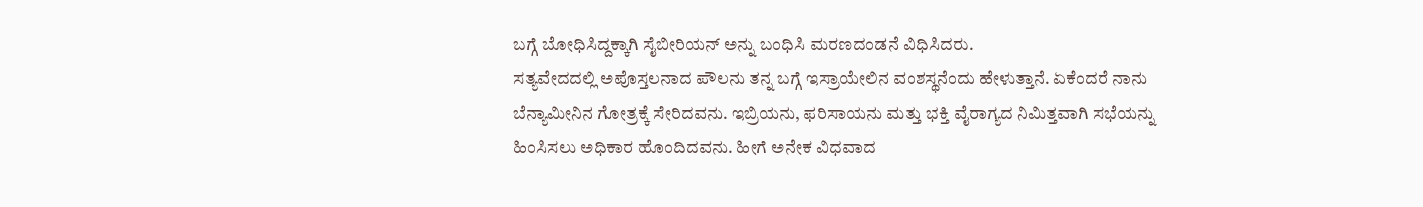ಬಗ್ಗೆ ಬೋಧಿಸಿದ್ದಕ್ಕಾಗಿ ಸೈಬೀರಿಯನ್ ಅನ್ನು ಬಂಧಿಸಿ ಮರಣದಂಡನೆ ವಿಧಿಸಿದರು.
ಸತ್ಯವೇದದಲ್ಲಿ ಅಪೊಸ್ತಲನಾದ ಪೌಲನು ತನ್ನ ಬಗ್ಗೆ ಇಸ್ರಾಯೇಲಿನ ವಂಶಸ್ಥನೆಂದು ಹೇಳುತ್ತಾನೆ. ಏಕೆಂದರೆ ನಾನು ಬೆನ್ಯಾಮೀನಿನ ಗೋತ್ರಕ್ಕೆ ಸೇರಿದವನು. ಇಬ್ರಿಯನು, ಫರಿಸಾಯನು ಮತ್ತು ಭಕ್ತಿ ವೈರಾಗ್ಯದ ನಿಮಿತ್ತವಾಗಿ ಸಭೆಯನ್ನು ಹಿಂಸಿಸಲು ಅಧಿಕಾರ ಹೊಂದಿದವನು. ಹೀಗೆ ಅನೇಕ ವಿಧವಾದ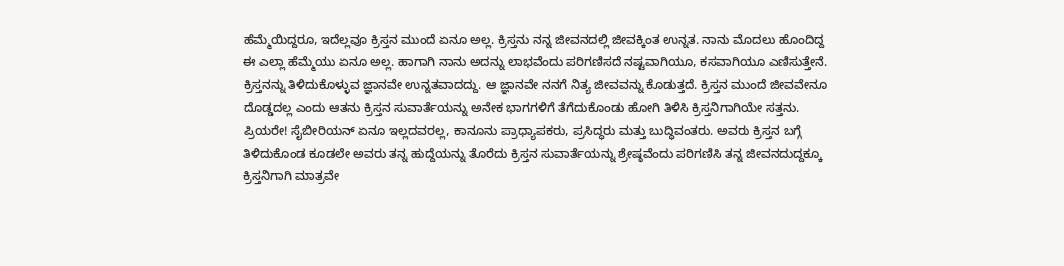ಹೆಮ್ಮೆಯಿದ್ದರೂ, ಇದೆಲ್ಲವೂ ಕ್ರಿಸ್ತನ ಮುಂದೆ ಏನೂ ಅಲ್ಲ. ಕ್ರಿಸ್ತನು ನನ್ನ ಜೀವನದಲ್ಲಿ ಜೀವಕ್ಕಿಂತ ಉನ್ನತ. ನಾನು ಮೊದಲು ಹೊಂದಿದ್ದ ಈ ಎಲ್ಲಾ ಹೆಮ್ಮೆಯು ಏನೂ ಅಲ್ಲ. ಹಾಗಾಗಿ ನಾನು ಅದನ್ನು ಲಾಭವೆಂದು ಪರಿಗಣಿಸದೆ ನಷ್ಟವಾಗಿಯೂ, ಕಸವಾಗಿಯೂ ಎಣಿಸುತ್ತೇನೆ. ಕ್ರಿಸ್ತನನ್ನು ತಿಳಿದುಕೊಳ್ಳುವ ಜ್ಞಾನವೇ ಉನ್ನತವಾದದ್ದು. ಆ ಜ್ಞಾನವೇ ನನಗೆ ನಿತ್ಯ ಜೀವವನ್ನು ಕೊಡುತ್ತದೆ. ಕ್ರಿಸ್ತನ ಮುಂದೆ ಜೀವವೇನೂ ದೊಡ್ಡದಲ್ಲ ಎಂದು ಆತನು ಕ್ರಿಸ್ತನ ಸುವಾರ್ತೆಯನ್ನು ಅನೇಕ ಭಾಗಗಳಿಗೆ ತೆಗೆದುಕೊಂಡು ಹೋಗಿ ತಿಳಿಸಿ ಕ್ರಿಸ್ತನಿಗಾಗಿಯೇ ಸತ್ತನು.
ಪ್ರಿಯರೇ! ಸೈಬೀರಿಯನ್ ಏನೂ ಇಲ್ಲದವರಲ್ಲ, ಕಾನೂನು ಪ್ರಾಧ್ಯಾಪಕರು, ಪ್ರಸಿದ್ಧರು ಮತ್ತು ಬುದ್ಧಿವಂತರು. ಅವರು ಕ್ರಿಸ್ತನ ಬಗ್ಗೆ ತಿಳಿದುಕೊಂಡ ಕೂಡಲೇ ಅವರು ತನ್ನ ಹುದ್ದೆಯನ್ನು ತೊರೆದು ಕ್ರಿಸ್ತನ ಸುವಾರ್ತೆಯನ್ನು ಶ್ರೇಷ್ಠವೆಂದು ಪರಿಗಣಿಸಿ ತನ್ನ ಜೀವನದುದ್ದಕ್ಕೂ ಕ್ರಿಸ್ತನಿಗಾಗಿ ಮಾತ್ರವೇ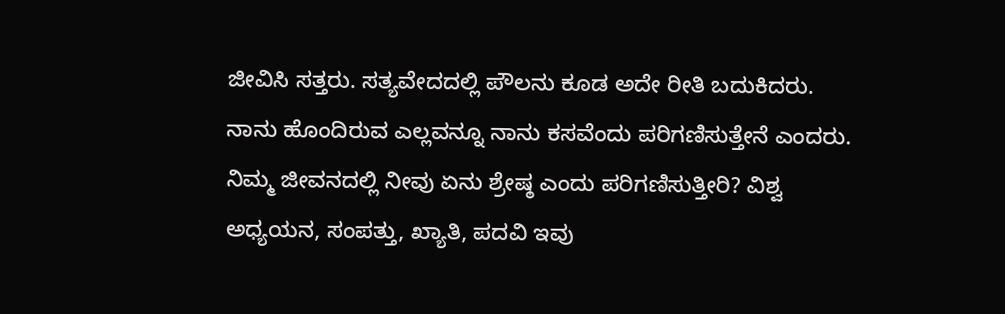ಜೀವಿಸಿ ಸತ್ತರು. ಸತ್ಯವೇದದಲ್ಲಿ ಪೌಲನು ಕೂಡ ಅದೇ ರೀತಿ ಬದುಕಿದರು. ನಾನು ಹೊಂದಿರುವ ಎಲ್ಲವನ್ನೂ ನಾನು ಕಸವೆಂದು ಪರಿಗಣಿಸುತ್ತೇನೆ ಎಂದರು. ನಿಮ್ಮ ಜೀವನದಲ್ಲಿ ನೀವು ಏನು ಶ್ರೇಷ್ಠ ಎಂದು ಪರಿಗಣಿಸುತ್ತೀರಿ? ವಿಶ್ವ ಅಧ್ಯಯನ, ಸಂಪತ್ತು, ಖ್ಯಾತಿ, ಪದವಿ ಇವು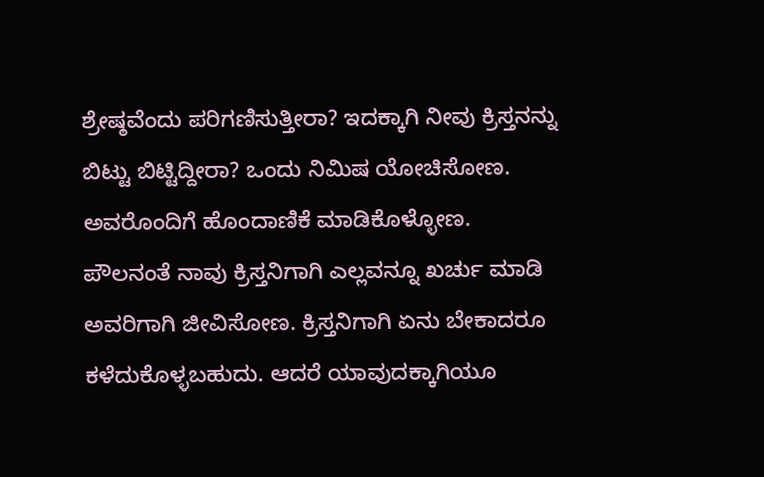ಶ್ರೇಷ್ಠವೆಂದು ಪರಿಗಣಿಸುತ್ತೀರಾ? ಇದಕ್ಕಾಗಿ ನೀವು ಕ್ರಿಸ್ತನನ್ನು ಬಿಟ್ಟು ಬಿಟ್ಟಿದ್ದೀರಾ? ಒಂದು ನಿಮಿಷ ಯೋಚಿಸೋಣ. ಅವರೊಂದಿಗೆ ಹೊಂದಾಣಿಕೆ ಮಾಡಿಕೊಳ್ಳೋಣ. ಪೌಲನಂತೆ ನಾವು ಕ್ರಿಸ್ತನಿಗಾಗಿ ಎಲ್ಲವನ್ನೂ ಖರ್ಚು ಮಾಡಿ ಅವರಿಗಾಗಿ ಜೀವಿಸೋಣ. ಕ್ರಿಸ್ತನಿಗಾಗಿ ಏನು ಬೇಕಾದರೂ ಕಳೆದುಕೊಳ್ಳಬಹುದು. ಆದರೆ ಯಾವುದಕ್ಕಾಗಿಯೂ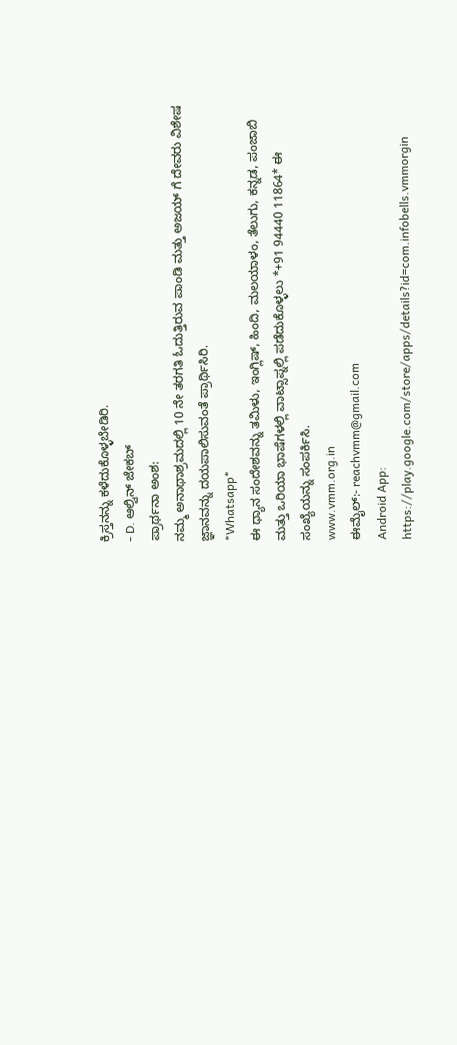ಕ್ರಿಸ್ತನನ್ನು ಕಳೆದುಕೊಳ್ಳಬೇಡಿರಿ.
- D. ಆಲ್ವಿನ್ ಜೇಕಬ್
ಪ್ರಾರ್ಥನಾ ಅಂಶ:
ನಮ್ಮ ಅನಾಥಾಶ್ರಮದಲ್ಲಿ 10 ನೇ ತರಗತಿ ಓದುತ್ತಿರುವ ಪಾಂಡಿ ಮತ್ತು ಅಜಯ್ ಗೆ ದೇವರು ವಿಶೇಷ ಜ್ಞಾನವನ್ನು ದಯಪಾಲಿಸುವಂತೆ ಪ್ರಾರ್ಥಿಸಿರಿ.
*Whatsapp*
ಈ ಧ್ಯಾನ ಸಂದೇಶವನ್ನು ತಮಿಳು, ಇಂಗ್ಲಿಷ್, ಹಿಂದಿ, ಮಲಯಾಳಂ, ತೆಲುಗು, ಕನ್ನಡ, ಪಂಜಾಬಿ ಮತ್ತು ಒರಿಯಾ ಭಾಷೆಗಳಲ್ಲಿ ವಾಟ್ಸಾಪ್ನಲ್ಲಿ ಪಡೆದುಕೊಳ್ಳಲು *+91 94440 11864* ಈ ಸಂಖ್ಯೆಯನ್ನು ಸಂಪರ್ಕಿಸಿ.
www.vmm.org.in
ಈಮೈಲ್:- reachvmm@gmail.com
Android App: https://play.google.com/store/apps/details?id=com.infobells.vmmorgin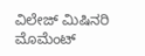ವಿಲೇಜ್ ಮಿಷಿನರಿ ಮೊಮೆಂಟ್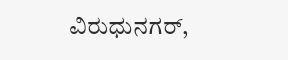ವಿರುಧುನಗರ್,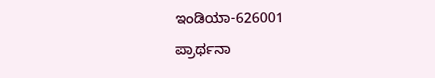ಇಂಡಿಯಾ-626001
ಪ್ರಾರ್ಥನಾ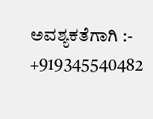ಅವಶ್ಯಕತೆಗಾಗಿ :- +919345540482